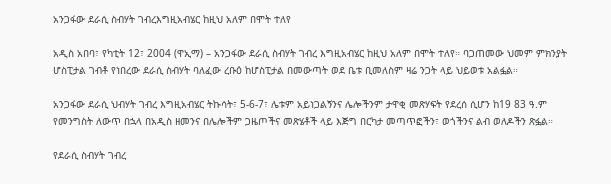አንጋፋው ደራሲ ስብሃት ገብረእግዚአብሄር ከዚህ አለም በሞት ተለየ

አዲስ አበባ፣ የካቲት 12፣ 2004 (ዋኢማ) – አንጋፋው ደራሲ ስብሃት ገብረ እግዚአብሄር ከዚህ አለም በሞት ተለየ። ባጋጠመው ህመም ምክንያት ሆስፒታል ገብቶ የነበረው ደራሲ ስብሃት ባለፈው ረቡዕ ከሆስፒታል በመውጣት ወደ ቤቱ ቢመለስም ዛሬ ንጋት ላይ ህይወቱ አልፏል።

አንጋፋው ደራሲ ህብሃት ገብረ እግዚአብሄር ትኩሳት፣ 5-6-7፣ ሌቱም አይነጋልኝንና ሌሎችንም ታዋቂ መጽሃፍት የደረሰ ሲሆን ከ19 83 ዓ.ም የመንግስት ለውጥ በኋላ በአዲስ ዘመንና በሌሎችም ጋዜጦችና መጽሄቶች ላይ እጅግ በርካታ መጣጥፎችን፣ ወጎችንና ልብ ወለዶችን ጽፏል።

የደራሲ ስብሃት ገብረ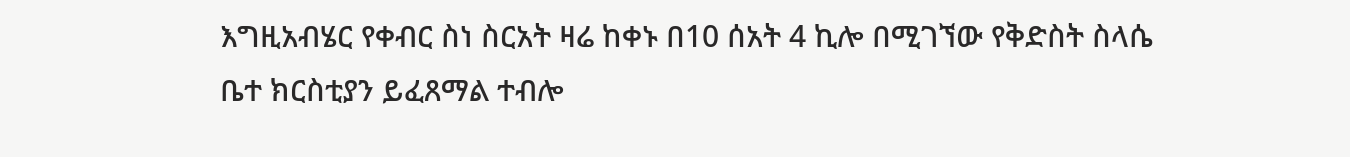እግዚአብሄር የቀብር ስነ ስርአት ዛሬ ከቀኑ በ10 ሰአት 4 ኪሎ በሚገኘው የቅድስት ስላሴ ቤተ ክርስቲያን ይፈጸማል ተብሎ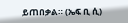ይጠበቃል። (ኤፍ ቢ ሲ)